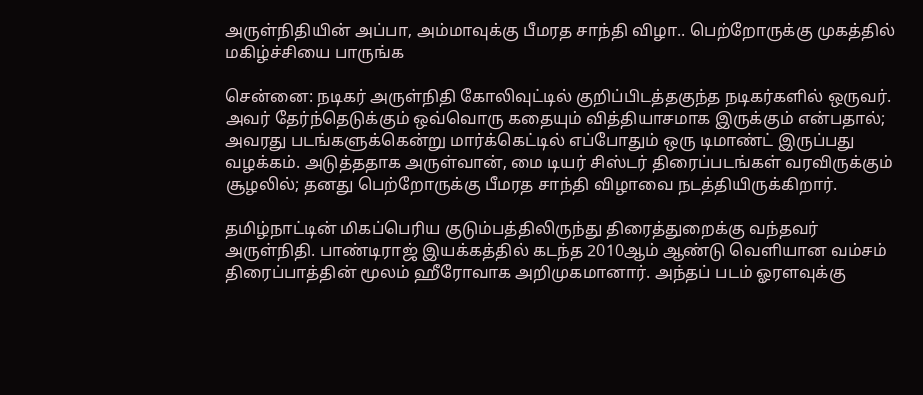அருள்நிதியின் அப்பா, அம்மாவுக்கு பீமரத சாந்தி விழா.. பெற்றோருக்கு முகத்தில் மகிழ்ச்சியை பாருங்க

சென்னை: நடிகர் அருள்நிதி கோலிவுட்டில் குறிப்பிடத்தகுந்த நடிகர்களில் ஒருவர். அவர் தேர்ந்தெடுக்கும் ஒவ்வொரு கதையும் வித்தியாசமாக இருக்கும் என்பதால்; அவரது படங்களுக்கென்று மார்க்கெட்டில் எப்போதும் ஒரு டிமாண்ட் இருப்பது வழக்கம். அடுத்ததாக அருள்வான், மை டியர் சிஸ்டர் திரைப்படங்கள் வரவிருக்கும் சூழலில்; தனது பெற்றோருக்கு பீமரத சாந்தி விழாவை நடத்தியிருக்கிறார்.

தமிழ்நாட்டின் மிகப்பெரிய குடும்பத்திலிருந்து திரைத்துறைக்கு வந்தவர் அருள்நிதி. பாண்டிராஜ் இயக்கத்தில் கடந்த 2010ஆம் ஆண்டு வெளியான வம்சம் திரைப்பாத்தின் மூலம் ஹீரோவாக அறிமுகமானார். அந்தப் படம் ஓரளவுக்கு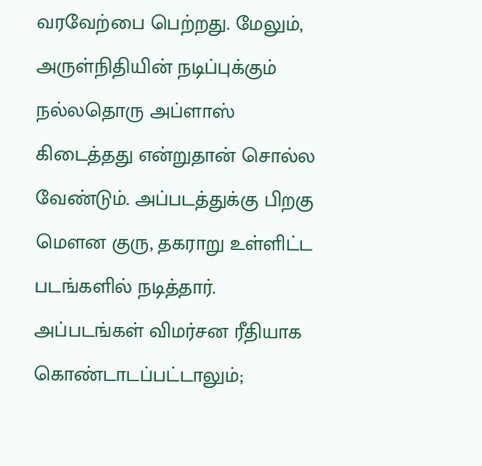வரவேற்பை பெற்றது. மேலும், அருள்நிதியின் நடிப்புக்கும் நல்லதொரு அப்ளாஸ் கிடைத்தது என்றுதான் சொல்ல வேண்டும். அப்படத்துக்கு பிறகு மௌன குரு, தகராறு உள்ளிட்ட படங்களில் நடித்தார். அப்படங்கள் விமர்சன ரீதியாக கொண்டாடப்பட்டாலும்;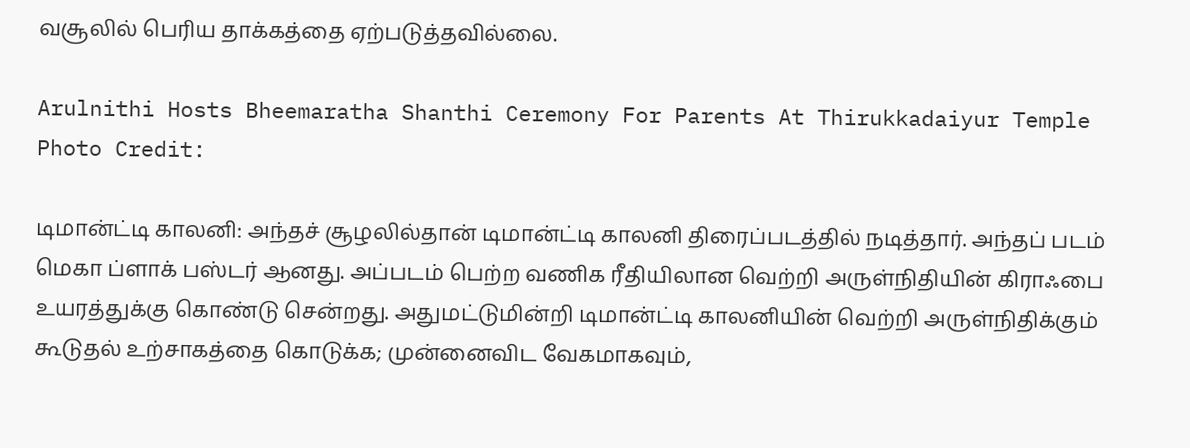வசூலில் பெரிய தாக்கத்தை ஏற்படுத்தவில்லை.

Arulnithi Hosts Bheemaratha Shanthi Ceremony For Parents At Thirukkadaiyur Temple
Photo Credit:

டிமான்ட்டி காலனி: அந்தச் சூழலில்தான் டிமான்ட்டி காலனி திரைப்படத்தில் நடித்தார். அந்தப் படம் மெகா ப்ளாக் பஸ்டர் ஆனது. அப்படம் பெற்ற வணிக ரீதியிலான வெற்றி அருள்நிதியின் கிராஃபை உயரத்துக்கு கொண்டு சென்றது. அதுமட்டுமின்றி டிமான்ட்டி காலனியின் வெற்றி அருள்நிதிக்கும் கூடுதல் உற்சாகத்தை கொடுக்க; முன்னைவிட வேகமாகவும்,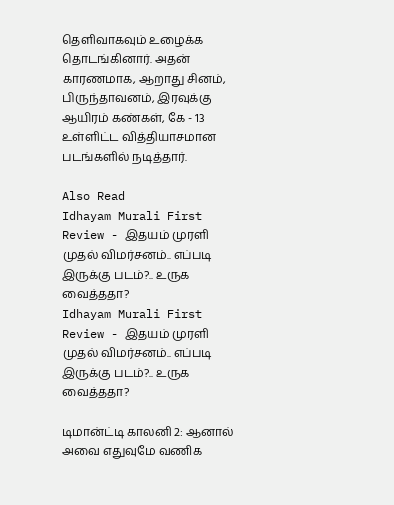தெளிவாகவும் உழைக்க தொடங்கினார். அதன் காரணமாக, ஆறாது சினம், பிருந்தாவனம், இரவுக்கு ஆயிரம் கண்கள், கே - 13 உள்ளிட்ட வித்தியாசமான படங்களில் நடித்தார்.

Also Read
Idhayam Murali First Review - இதயம் முரளி முதல் விமர்சனம்.. எப்படி இருக்கு படம்?.. உருக வைத்ததா?
Idhayam Murali First Review - இதயம் முரளி முதல் விமர்சனம்.. எப்படி இருக்கு படம்?.. உருக வைத்ததா?

டிமான்ட்டி காலனி 2: ஆனால் அவை எதுவுமே வணிக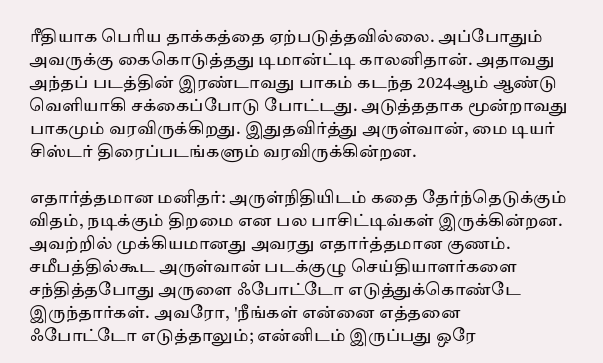ரீதியாக பெரிய தாக்கத்தை ஏற்படுத்தவில்லை. அப்போதும் அவருக்கு கைகொடுத்தது டிமான்ட்டி காலனிதான். அதாவது அந்தப் படத்தின் இரண்டாவது பாகம் கடந்த 2024ஆம் ஆண்டு வெளியாகி சக்கைப்போடு போட்டது. அடுத்ததாக மூன்றாவது பாகமும் வரவிருக்கிறது. இதுதவிர்த்து அருள்வான், மை டியர் சிஸ்டர் திரைப்படங்களும் வரவிருக்கின்றன.

எதார்த்தமான மனிதர்: அருள்நிதியிடம் கதை தேர்ந்தெடுக்கும் விதம், நடிக்கும் திறமை என பல பாசிட்டிவ்கள் இருக்கின்றன. அவற்றில் முக்கியமானது அவரது எதார்த்தமான குணம். சமீபத்தில்கூட அருள்வான் படக்குழு செய்தியாளர்களை சந்தித்தபோது அருளை ஃபோட்டோ எடுத்துக்கொண்டே இருந்தார்கள். அவரோ, 'நீங்கள் என்னை எத்தனை ஃபோட்டோ எடுத்தாலும்; என்னிடம் இருப்பது ஒரே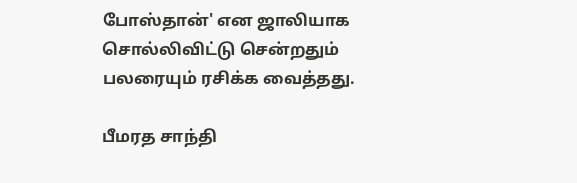போஸ்தான்' என ஜாலியாக சொல்லிவிட்டு சென்றதும் பலரையும் ரசிக்க வைத்தது.

பீமரத சாந்தி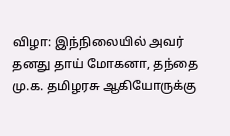விழா: இந்நிலையில் அவர் தனது தாய் மோகனா, தந்தை மு.க. தமிழரசு ஆகியோருக்கு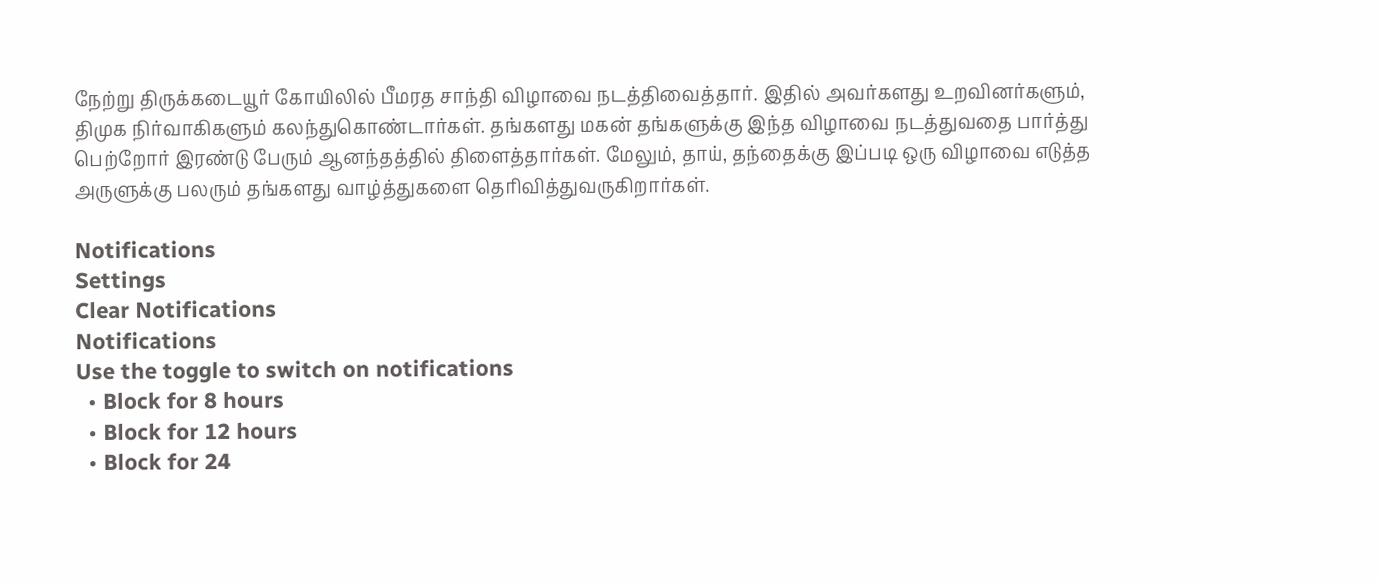நேற்று திருக்கடையூர் கோயிலில் பீமரத சாந்தி விழாவை நடத்திவைத்தார். இதில் அவர்களது உறவினர்களும், திமுக நிர்வாகிகளும் கலந்துகொண்டார்கள். தங்களது மகன் தங்களுக்கு இந்த விழாவை நடத்துவதை பார்த்து பெற்றோர் இரண்டு பேரும் ஆனந்தத்தில் திளைத்தார்கள். மேலும், தாய், தந்தைக்கு இப்படி ஒரு விழாவை எடுத்த அருளுக்கு பலரும் தங்களது வாழ்த்துகளை தெரிவித்துவருகிறார்கள்.

Notifications
Settings
Clear Notifications
Notifications
Use the toggle to switch on notifications
  • Block for 8 hours
  • Block for 12 hours
  • Block for 24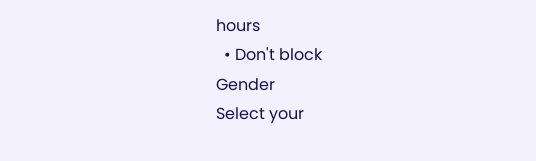hours
  • Don't block
Gender
Select your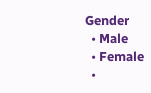Gender
  • Male
  • Female
  •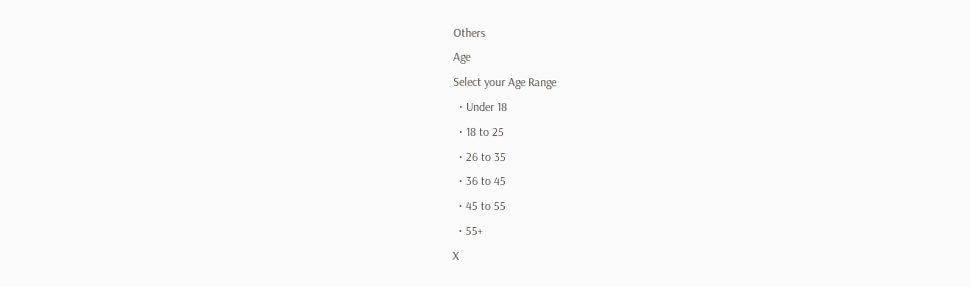Others
Age
Select your Age Range
  • Under 18
  • 18 to 25
  • 26 to 35
  • 36 to 45
  • 45 to 55
  • 55+
X